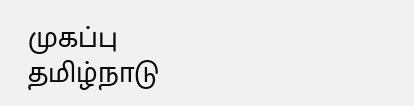முகப்பு
தமிழ்நாடு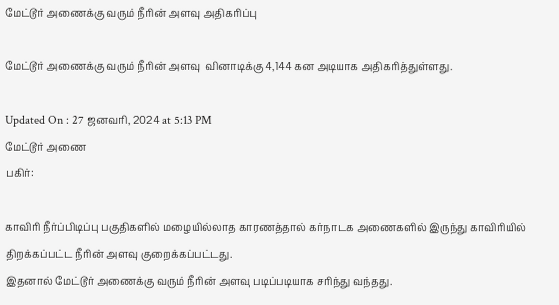மேட்டூர் அணைக்கு வரும் நீரின் அளவு அதிகரிப்பு

மேட்டூர் அணைக்கு வரும் நீரின் அளவு  வினாடிக்கு 4,144 கன அடியாக அதிகரித்துள்ளது.

Updated On : 27 ஜனவரி, 2024 at 5:13 PM
மேட்டூர் அணை
பகிர்:

காவிரி நீர்ப்பிடிப்பு பகுதிகளில் மழையில்லாத காரணத்தால் கர்நாடக அணைகளில் இருந்து காவிரியில் திறக்கப்பட்ட நீரின் அளவு குறைக்கப்பட்டது.
இதனால் மேட்டூர் அணைக்கு வரும் நீரின் அளவு படிப்படியாக சரிந்து வந்தது.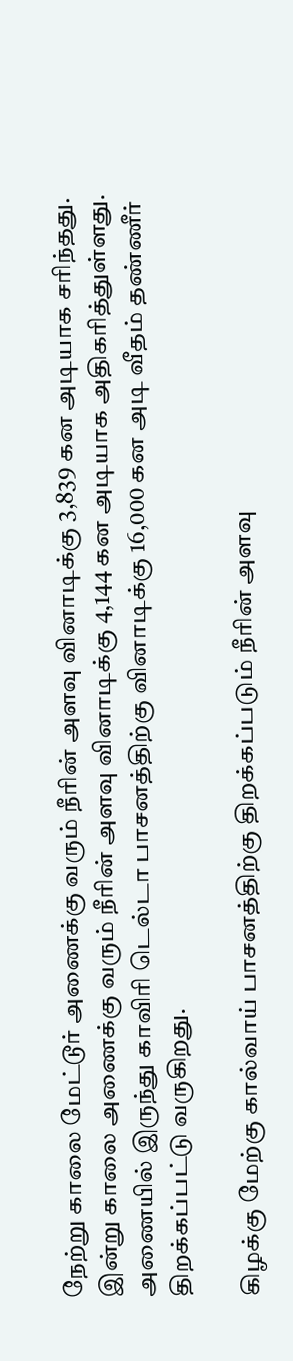நேற்று காலை மேட்டூர் அணைக்கு வரும் நீரின் அளவு வினாடிக்கு 3,839 கன அடியாக சரிந்தது. இன்று காலை அணைக்கு வரும் நீரின் அளவு வினாடிக்கு 4,144 கன அடியாக அதிகரித்துள்ளது. அணையில் இருந்து காவிரி டெல்டா பாசனத்திற்கு வினாடிக்கு 16,000 கன அடி வீதம் தண்ணீர் திறக்கப்பட்டு வருகிறது.

கிழக்கு மேற்கு கால்வாய் பாசனத்திற்கு திறக்கப்படும் நீரின் அளவு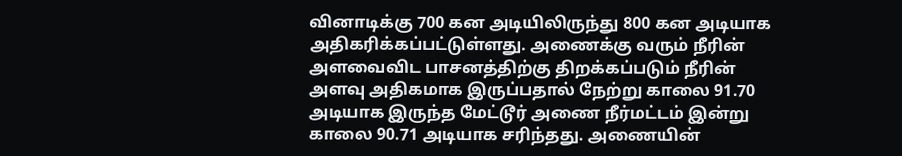வினாடிக்கு 700 கன அடியிலிருந்து 800 கன அடியாக அதிகரிக்கப்பட்டுள்ளது. அணைக்கு வரும் நீரின் அளவைவிட பாசனத்திற்கு திறக்கப்படும் நீரின் அளவு அதிகமாக இருப்பதால் நேற்று காலை 91.70 அடியாக இருந்த மேட்டூர் அணை நீர்மட்டம் இன்று காலை 90.71 அடியாக சரிந்தது. அணையின்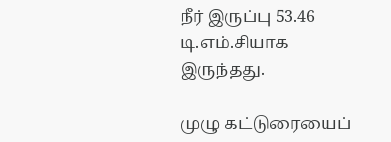நீர் இருப்பு 53.46 டி.எம்.சியாக இருந்தது.

முழு கட்டுரையைப்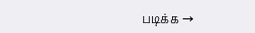படிக்க →